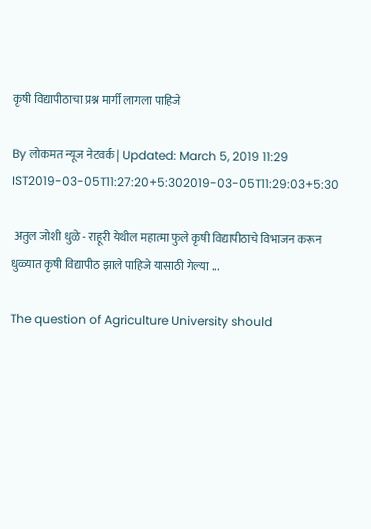कृषी विद्यापीठाचा प्रश्न मार्गी लागला पाहिजे

By लोकमत न्यूज नेटवर्क | Updated: March 5, 2019 11:29 IST2019-03-05T11:27:20+5:302019-03-05T11:29:03+5:30

 अतुल जोशी धुळे - राहूरी येथील महात्मा फुले कृषी विद्यापीठाचे विभाजन करून धुळ्यात कृषी विद्यापीठ झाले पाहिजे यासाठी गेल्या ...

The question of Agriculture University should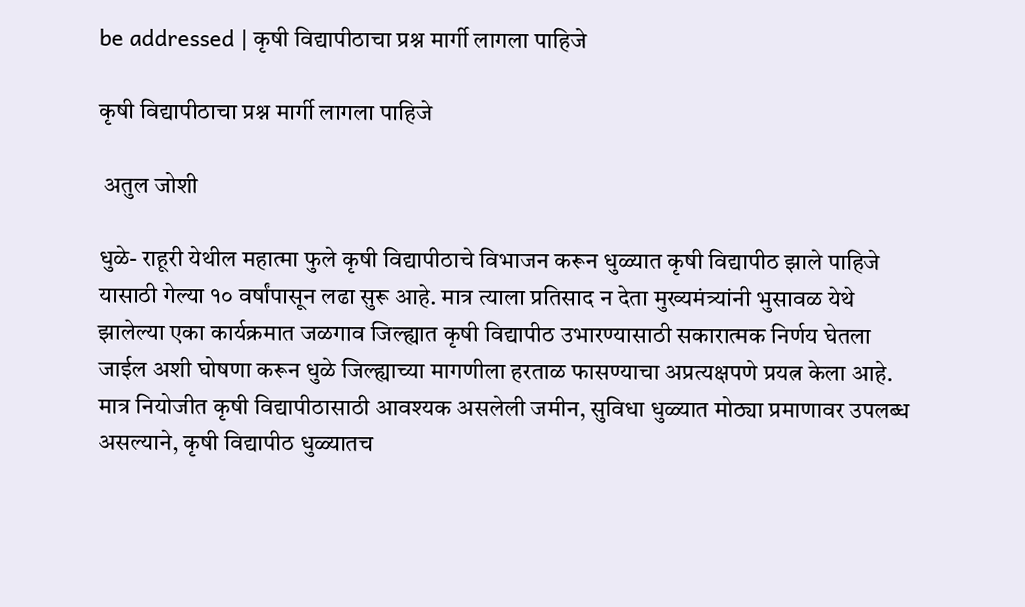be addressed | कृषी विद्यापीठाचा प्रश्न मार्गी लागला पाहिजे

कृषी विद्यापीठाचा प्रश्न मार्गी लागला पाहिजे

 अतुल जोशी

धुळे- राहूरी येथील महात्मा फुले कृषी विद्यापीठाचे विभाजन करून धुळ्यात कृषी विद्यापीठ झाले पाहिजे यासाठी गेल्या १० वर्षांपासून लढा सुरू आहे. मात्र त्याला प्रतिसाद न देता मुख्यमंत्र्यांनी भुसावळ येथे झालेल्या एका कार्यक्रमात जळगाव जिल्ह्यात कृषी विद्यापीठ उभारण्यासाठी सकारात्मक निर्णय घेतला जाईल अशी घोषणा करून धुळे जिल्ह्याच्या मागणीला हरताळ फासण्याचा अप्रत्यक्षपणे प्रयत्न केला आहे. मात्र नियोजीत कृषी विद्यापीठासाठी आवश्यक असलेली जमीन, सुविधा धुळ्यात मोठ्या प्रमाणावर उपलब्ध असल्याने, कृषी विद्यापीठ धुळ्यातच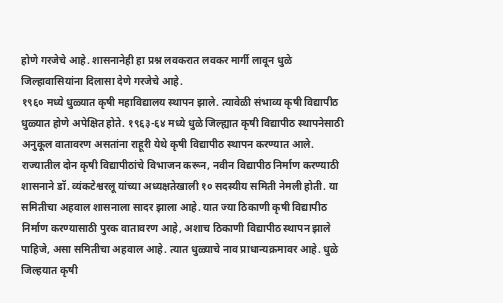होणे गरजेचे आहे. शासनानेही हा प्रश्न लवकरात लवकर मार्गी लावून धुळे जिल्हावासियांना दिलासा देणे गरजेचे आहे.
१९६० मध्ये धुळ्यात कृषी महाविद्यालय स्थापन झाले. त्यावेळी संभाव्य कृषी विद्यापीठ धुळ्यात होणे अपेक्षित होते. १९६३-६४ मध्ये धुळे जिल्ह्यात कृषी विद्यापीठ स्थापनेसाठी अनुकूल वातावरण असतांना राहूरी येथे कृषी विद्यापीठ स्थापन करण्यात आले. राज्यातील दोन कृषी विद्यापीठांचे विभाजन करून, नवीन विद्यापीठ निर्माण करण्याठी शासनाने डॉ. व्यंकटेश्वरलू यांच्या अध्यक्षतेखाली १० सदस्यीय समिती नेमली होती. या समितीचा अहवाल शासनाला सादर झाला आहे. यात ज्या ठिकाणी कृषी विद्यापीठ निर्माण करण्यासाठी पुरक वातावरण आहे, अशाच ठिकाणी विद्यापीठ स्थापन झाले पाहिजे, असा समितीचा अहवाल आहे. त्यात धुळ्याचे नाव प्राधान्यक्रमावर आहे. धुळे जिल्हयात कृषी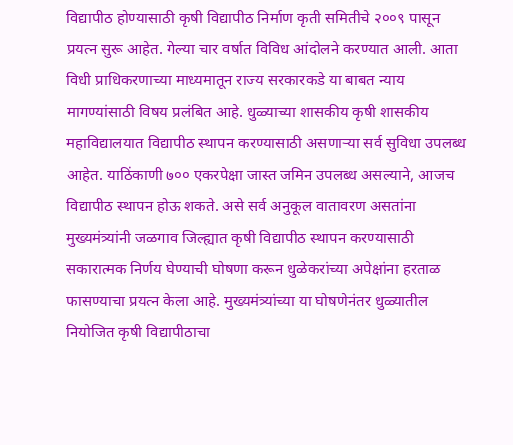विद्यापीठ होण्यासाठी कृषी विद्यापीठ निर्माण कृती समितीचे २००९ पासून प्रयत्न सुरू आहेत. गेल्या चार वर्षात विविध आंदोलने करण्यात आली. आता विधी प्राधिकरणाच्या माध्यमातून राज्य सरकारकडे या बाबत न्याय मागण्यांसाठी विषय प्रलंबित आहे. धुळ्याच्या शासकीय कृषी शासकीय महाविद्यालयात विद्यापीठ स्थापन करण्यासाठी असणाऱ्या सर्व सुविधा उपलब्ध आहेत. याठिंकाणी ७०० एकरपेक्षा जास्त जमिन उपलब्ध असल्याने, आजच विद्यापीठ स्थापन होऊ शकते. असे सर्व अनुकूल वातावरण असतांना मुख्यमंत्र्यांनी जळगाव जिल्ह्यात कृषी विद्यापीठ स्थापन करण्यासाठी सकारात्मक निर्णय घेण्याची घोषणा करून धुळेकरांच्या अपेक्षांना हरताळ फासण्याचा प्रयत्न केला आहे. मुख्यमंत्र्यांच्या या घोषणेनंतर धुळ्यातील नियोजित कृषी विद्यापीठाचा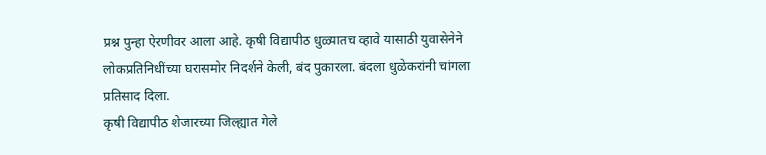प्रश्न पुन्हा ऐरणीवर आला आहे. कृषी विद्यापीठ धुळ्यातच व्हावे यासाठी युवासेनेने लोकप्रतिनिधींच्या घरासमोर निदर्शने केली, बंद पुकारला. बंदला धुळेकरांनी चांगला प्रतिसाद दिला.
कृषी विद्यापीठ शेजारच्या जिल्ह्यात गेले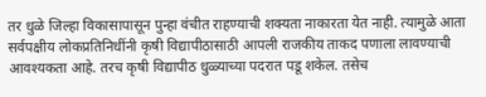तर धुळे जिल्हा विकासापासून पुन्हा वंचीत राहण्याची शक्यता नाकारता येत नाही. त्यामुळे आता सर्वपक्षीय लोकप्रतिनिधींनी कृषी विद्यापीठासाठी आपली राजकीय ताकद पणाला लावण्याची आवश्यकता आहे. तरच कृषी विद्यापीठ धुळ्याच्या पदरात पडू शकेल. तसेच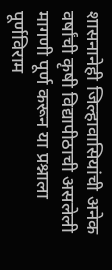शासनानेही जिल्हावासियांची अनेक वर्षांची कृषी विद्यापीठाची असलेली मागणी पूर्ण करून या प्रश्नाला पूर्णविराम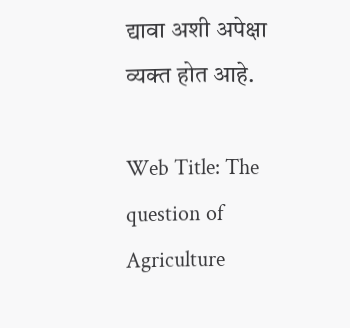द्यावा अशी अपेक्षा व्यक्त होत आहे.

Web Title: The question of Agriculture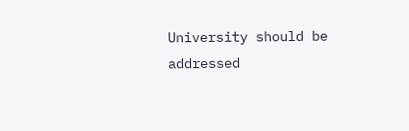University should be addressed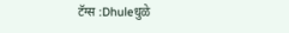टॅग्स :Dhuleधुळे